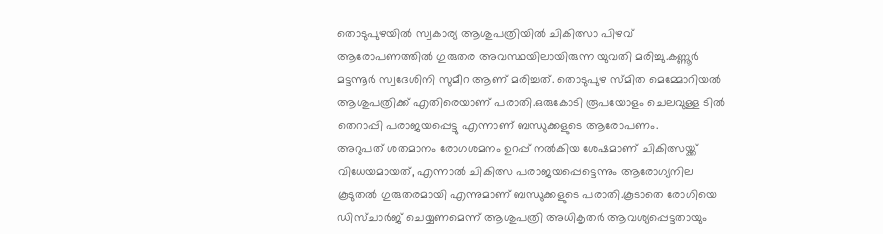തൊടുപുഴയിൽ സ്വകാര്യ ആശുപത്രിയിൽ ചികിത്സാ പിഴവ് ആരോപണത്തിൽ ഗുരുതര അവസ്ഥയിലായിരുന്ന യുവതി മരിച്ചു.കണ്ണൂർ മട്ടന്നൂർ സ്വദേശിനി സുമീറ ആണ് മരിച്ചത്. തൊടുപുഴ സ്മിത മെമ്മോറിയൽ ആശുപത്രിക്ക് എതിരെയാണ് പരാതി.ഒരുകോടി രൂപയോളം ചെലവുള്ള ടിൽ തെറാപ്പി പരാജയപ്പെട്ടു എന്നാണ് ബന്ധുക്കളുടെ ആരോപണം.
അറുപത് ശതമാനം രോഗശമനം ഉറപ്പ് നൽകിയ ശേഷമാണ് ചികിത്സയ്ക്ക് വിധേയമായത്, എന്നാൽ ചികിത്സ പരാജയപ്പെട്ടെന്നും ആരോഗ്യനില കൂടുതൽ ഗുരുതരമായി എന്നുമാണ് ബന്ധുക്കളുടെ പരാതി.കൂടാതെ രോഗിയെ ഡിസ്ചാർജ് ചെയ്യണമെന്ന് ആശുപത്രി അധികൃതർ ആവശ്യപ്പെട്ടതായും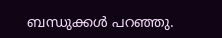ബന്ധുക്കൾ പറഞ്ഞു.